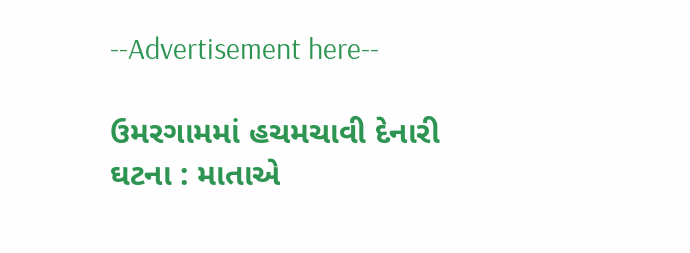--Advertisement here--

ઉમરગામમાં હચમચાવી દેનારી ઘટના : માતાએ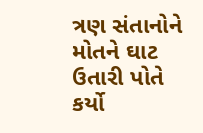ત્રણ સંતાનોને મોતને ઘાટ ઉતારી પોતે કર્યો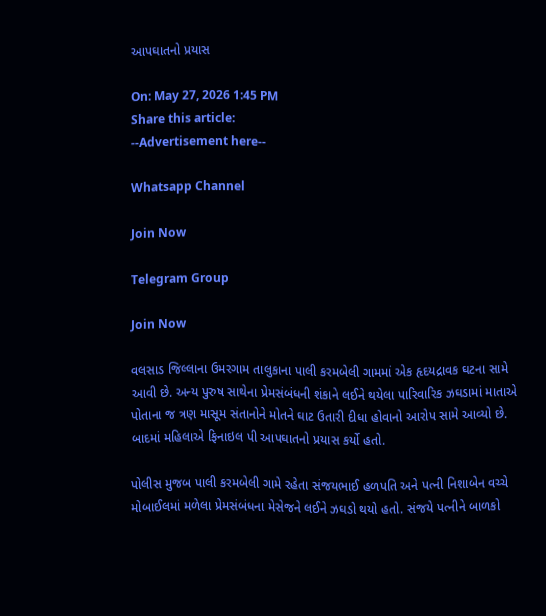આપઘાતનો પ્રયાસ

On: May 27, 2026 1:45 PM
Share this article:
--Advertisement here--

Whatsapp Channel

Join Now

Telegram Group

Join Now

વલસાડ જિલ્લાના ઉમરગામ તાલુકાના પાલી કરમબેલી ગામમાં એક હૃદયદ્રાવક ઘટના સામે આવી છે. અન્ય પુરુષ સાથેના પ્રેમસંબંધની શંકાને લઈને થયેલા પારિવારિક ઝઘડામાં માતાએ પોતાના જ ત્રણ માસૂમ સંતાનોને મોતને ઘાટ ઉતારી દીધા હોવાનો આરોપ સામે આવ્યો છે. બાદમાં મહિલાએ ફિનાઇલ પી આપઘાતનો પ્રયાસ કર્યો હતો.

પોલીસ મુજબ પાલી કરમબેલી ગામે રહેતા સંજયભાઈ હળપતિ અને પત્ની નિશાબેન વચ્ચે મોબાઈલમાં મળેલા પ્રેમસંબંધના મેસેજને લઈને ઝઘડો થયો હતો. સંજયે પત્નીને બાળકો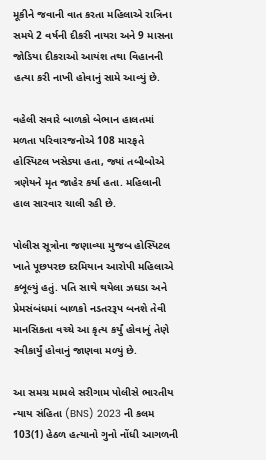મૂકીને જવાની વાત કરતા મહિલાએ રાત્રિના સમયે 2 વર્ષની દીકરી નાયરા અને 9 માસના જોડિયા દીકરાઓ આયંશ તથા વિહાનની હત્યા કરી નાખી હોવાનું સામે આવ્યું છે.

વહેલી સવારે બાળકો બેભાન હાલતમાં મળતા પરિવારજનોએ 108 મારફતે હોસ્પિટલ ખસેડ્યા હતા, જ્યાં તબીબોએ ત્રણેયને મૃત જાહેર કર્યા હતા. મહિલાની હાલ સારવાર ચાલી રહી છે.

પોલીસ સૂત્રોના જણાવ્યા મુજબ હોસ્પિટલ ખાતે પૂછપરછ દરમિયાન આરોપી મહિલાએ કબૂલ્યું હતું. પતિ સાથે થયેલા ઝઘડા અને પ્રેમસંબંધમાં બાળકો નડતરરૂપ બનશે તેવી માનસિકતા વચ્ચે આ કૃત્ય કર્યું હોવાનું તેણે સ્વીકાર્યું હોવાનું જાણવા મળ્યું છે.

આ સમગ્ર મામલે સરીગામ પોલીસે ભારતીય ન્યાય સંહિતા (BNS) 2023 ની કલમ 103(1) હેઠળ હત્યાનો ગુનો નોંધી આગળની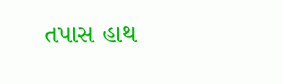તપાસ હાથ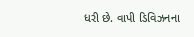ધરી છે. વાપી ડિવિઝનના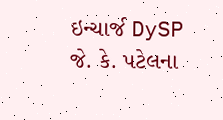ઇન્ચાર્જ DySP જે. કે. પટેલના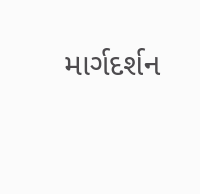માર્ગદર્શન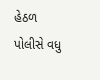હેઠળ પોલીસે વધુ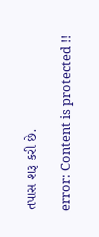તપાસ શરૂ કરી છે.

error: Content is protected !!